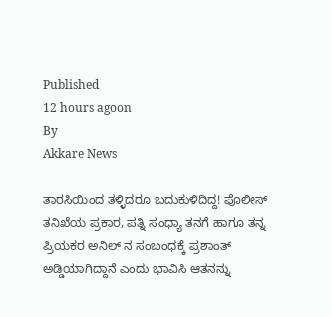Published
12 hours agoon
By
Akkare News

ತಾರಸಿಯಿಂದ ತಳ್ಳಿದರೂ ಬದುಕುಳಿದಿದ್ದ! ಪೊಲೀಸ್ ತನಿಖೆಯ ಪ್ರಕಾರ, ಪತ್ನಿ ಸಂಧ್ಯಾ ತನಗೆ ಹಾಗೂ ತನ್ನ ಪ್ರಿಯಕರ ಅನಿಲ್ ನ ಸಂಬಂಧಕ್ಕೆ ಪ್ರಶಾಂತ್ ಅಡ್ಡಿಯಾಗಿದ್ದಾನೆ ಎಂದು ಭಾವಿಸಿ ಆತನನ್ನು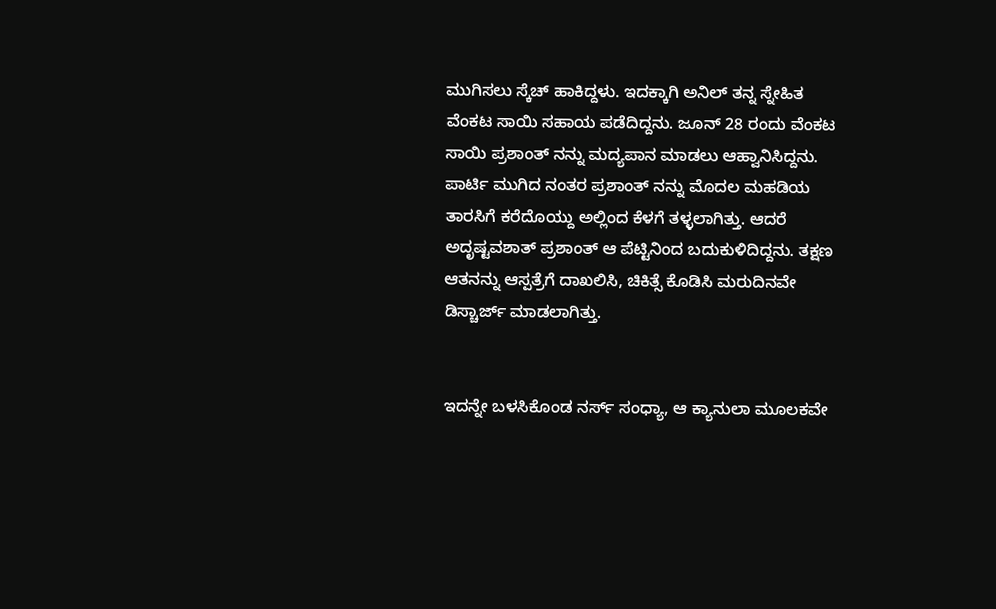ಮುಗಿಸಲು ಸ್ಕೆಚ್ ಹಾಕಿದ್ದಳು. ಇದಕ್ಕಾಗಿ ಅನಿಲ್ ತನ್ನ ಸ್ನೇಹಿತ ವೆಂಕಟ ಸಾಯಿ ಸಹಾಯ ಪಡೆದಿದ್ದನು. ಜೂನ್ 28 ರಂದು ವೆಂಕಟ ಸಾಯಿ ಪ್ರಶಾಂತ್ ನನ್ನು ಮದ್ಯಪಾನ ಮಾಡಲು ಆಹ್ವಾನಿಸಿದ್ದನು. ಪಾರ್ಟಿ ಮುಗಿದ ನಂತರ ಪ್ರಶಾಂತ್ ನನ್ನು ಮೊದಲ ಮಹಡಿಯ ತಾರಸಿಗೆ ಕರೆದೊಯ್ದು ಅಲ್ಲಿಂದ ಕೆಳಗೆ ತಳ್ಳಲಾಗಿತ್ತು. ಆದರೆ ಅದೃಷ್ಟವಶಾತ್ ಪ್ರಶಾಂತ್ ಆ ಪೆಟ್ಟಿನಿಂದ ಬದುಕುಳಿದಿದ್ದನು. ತಕ್ಷಣ ಆತನನ್ನು ಆಸ್ಪತ್ರೆಗೆ ದಾಖಲಿಸಿ, ಚಿಕಿತ್ಸೆ ಕೊಡಿಸಿ ಮರುದಿನವೇ ಡಿಸ್ಚಾರ್ಜ್ ಮಾಡಲಾಗಿತ್ತು.


ಇದನ್ನೇ ಬಳಸಿಕೊಂಡ ನರ್ಸ್ ಸಂಧ್ಯಾ, ಆ ಕ್ಯಾನುಲಾ ಮೂಲಕವೇ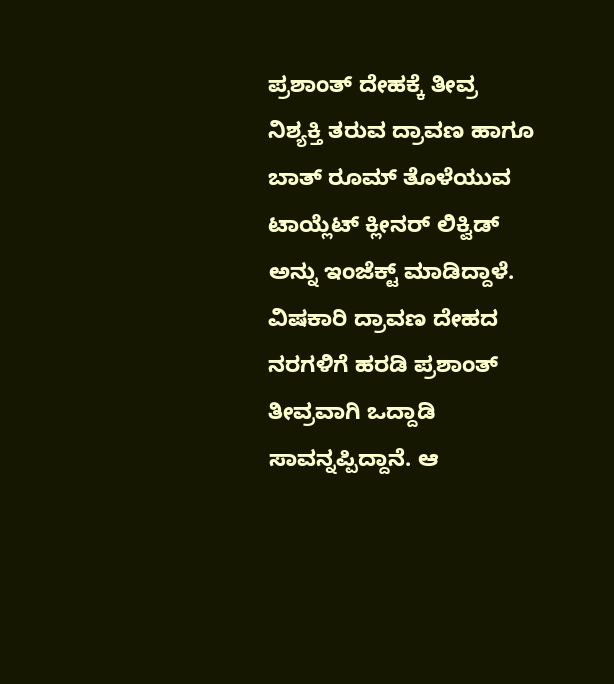ಪ್ರಶಾಂತ್ ದೇಹಕ್ಕೆ ತೀವ್ರ ನಿಶ್ಯಕ್ತಿ ತರುವ ದ್ರಾವಣ ಹಾಗೂ ಬಾತ್ ರೂಮ್ ತೊಳೆಯುವ ಟಾಯ್ಲೆಟ್ ಕ್ಲೀನರ್ ಲಿಕ್ವಿಡ್ ಅನ್ನು ಇಂಜೆಕ್ಟ್ ಮಾಡಿದ್ದಾಳೆ. ವಿಷಕಾರಿ ದ್ರಾವಣ ದೇಹದ ನರಗಳಿಗೆ ಹರಡಿ ಪ್ರಶಾಂತ್ ತೀವ್ರವಾಗಿ ಒದ್ದಾಡಿ ಸಾವನ್ನಪ್ಪಿದ್ದಾನೆ. ಆ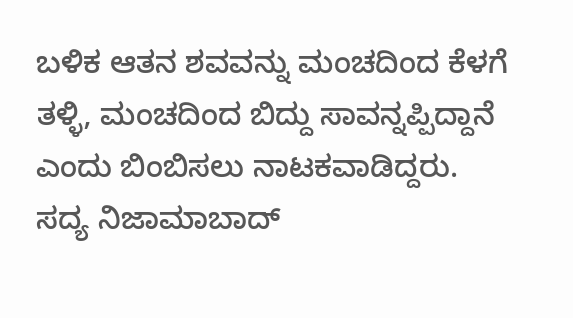ಬಳಿಕ ಆತನ ಶವವನ್ನು ಮಂಚದಿಂದ ಕೆಳಗೆ ತಳ್ಳಿ, ಮಂಚದಿಂದ ಬಿದ್ದು ಸಾವನ್ನಪ್ಪಿದ್ದಾನೆ ಎಂದು ಬಿಂಬಿಸಲು ನಾಟಕವಾಡಿದ್ದರು.
ಸದ್ಯ ನಿಜಾಮಾಬಾದ್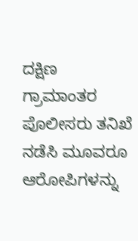ದಕ್ಷಿಣ ಗ್ರಾಮಾಂತರ ಪೊಲೀಸರು ತನಿಖೆ ನಡೆಸಿ ಮೂವರೂ ಆರೋಪಿಗಳನ್ನು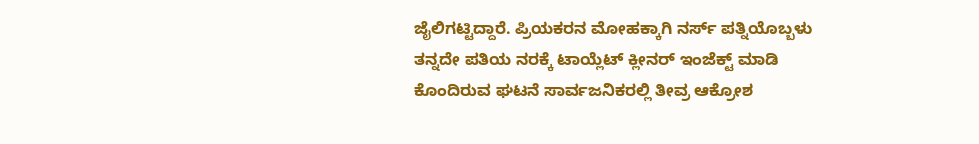ಜೈಲಿಗಟ್ಟಿದ್ದಾರೆ. ಪ್ರಿಯಕರನ ಮೋಹಕ್ಕಾಗಿ ನರ್ಸ್ ಪತ್ನಿಯೊಬ್ಬಳು ತನ್ನದೇ ಪತಿಯ ನರಕ್ಕೆ ಟಾಯ್ಲೆಟ್ ಕ್ಲೀನರ್ ಇಂಜೆಕ್ಟ್ ಮಾಡಿ ಕೊಂದಿರುವ ಘಟನೆ ಸಾರ್ವಜನಿಕರಲ್ಲಿ ತೀವ್ರ ಆಕ್ರೋಶ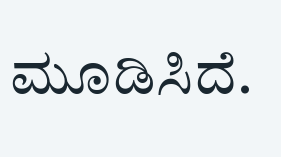ಮೂಡಿಸಿದೆ.